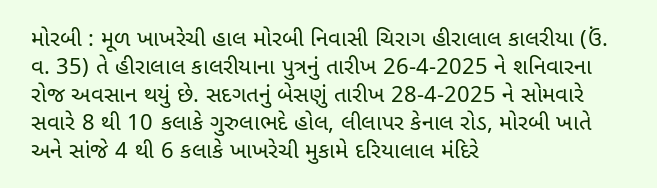મોરબી : મૂળ ખાખરેચી હાલ મોરબી નિવાસી ચિરાગ હીરાલાલ કાલરીયા (ઉં. વ. 35) તે હીરાલાલ કાલરીયાના પુત્રનું તારીખ 26-4-2025 ને શનિવારના રોજ અવસાન થયું છે. સદગતનું બેસણું તારીખ 28-4-2025 ને સોમવારે સવારે 8 થી 10 કલાકે ગુરુલાભદે હોલ, લીલાપર કેનાલ રોડ, મોરબી ખાતે અને સાંજે 4 થી 6 કલાકે ખાખરેચી મુકામે દરિયાલાલ મંદિરે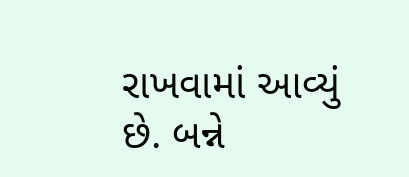રાખવામાં આવ્યું છે. બન્ને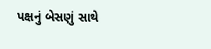પક્ષનું બેસણું સાથે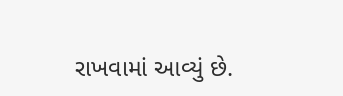રાખવામાં આવ્યું છે.